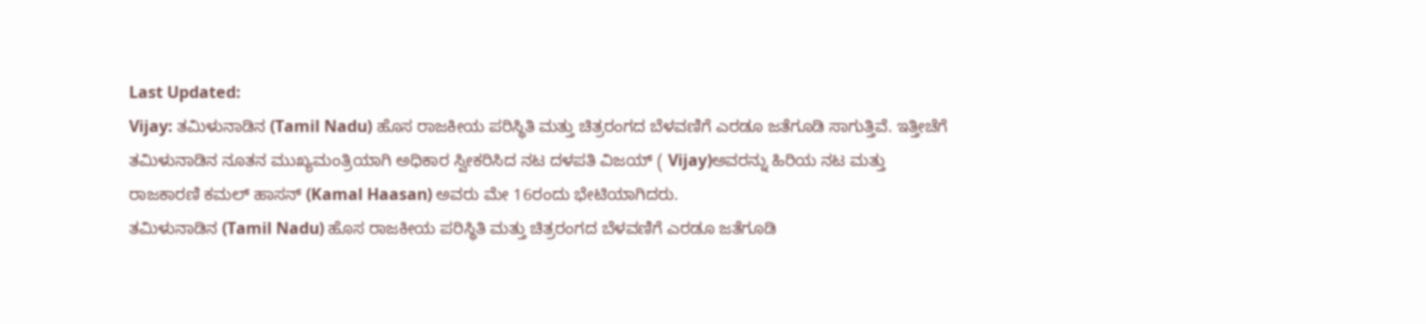Last Updated:
Vijay: ತಮಿಳುನಾಡಿನ (Tamil Nadu) ಹೊಸ ರಾಜಕೀಯ ಪರಿಸ್ಥಿತಿ ಮತ್ತು ಚಿತ್ರರಂಗದ ಬೆಳವಣಿಗೆ ಎರಡೂ ಜತೆಗೂಡಿ ಸಾಗುತ್ತಿವೆ. ಇತ್ತೀಚೆಗೆ ತಮಿಳುನಾಡಿನ ನೂತನ ಮುಖ್ಯಮಂತ್ರಿಯಾಗಿ ಅಧಿಕಾರ ಸ್ವೀಕರಿಸಿದ ನಟ ದಳಪತಿ ವಿಜಯ್ ( Vijay)ಅವರನ್ನು ಹಿರಿಯ ನಟ ಮತ್ತು ರಾಜಕಾರಣಿ ಕಮಲ್ ಹಾಸನ್ (Kamal Haasan) ಅವರು ಮೇ 16ರಂದು ಭೇಟಿಯಾಗಿದರು.
ತಮಿಳುನಾಡಿನ (Tamil Nadu) ಹೊಸ ರಾಜಕೀಯ ಪರಿಸ್ಥಿತಿ ಮತ್ತು ಚಿತ್ರರಂಗದ ಬೆಳವಣಿಗೆ ಎರಡೂ ಜತೆಗೂಡಿ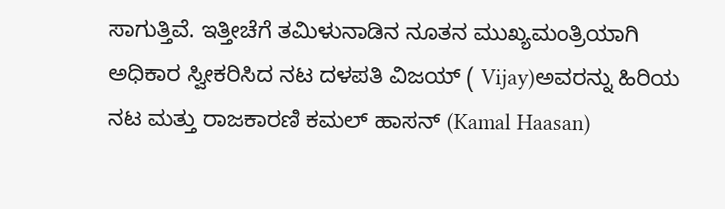ಸಾಗುತ್ತಿವೆ. ಇತ್ತೀಚೆಗೆ ತಮಿಳುನಾಡಿನ ನೂತನ ಮುಖ್ಯಮಂತ್ರಿಯಾಗಿ ಅಧಿಕಾರ ಸ್ವೀಕರಿಸಿದ ನಟ ದಳಪತಿ ವಿಜಯ್ ( Vijay)ಅವರನ್ನು ಹಿರಿಯ ನಟ ಮತ್ತು ರಾಜಕಾರಣಿ ಕಮಲ್ ಹಾಸನ್ (Kamal Haasan)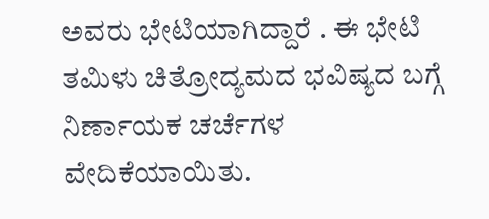ಅವರು ಭೇಟಿಯಾಗಿದ್ದಾರೆ . ಈ ಭೇಟಿ ತಮಿಳು ಚಿತ್ರೋದ್ಯಮದ ಭವಿಷ್ಯದ ಬಗ್ಗೆ ನಿರ್ಣಾಯಕ ಚರ್ಚೆಗಳ ವೇದಿಕೆಯಾಯಿತು.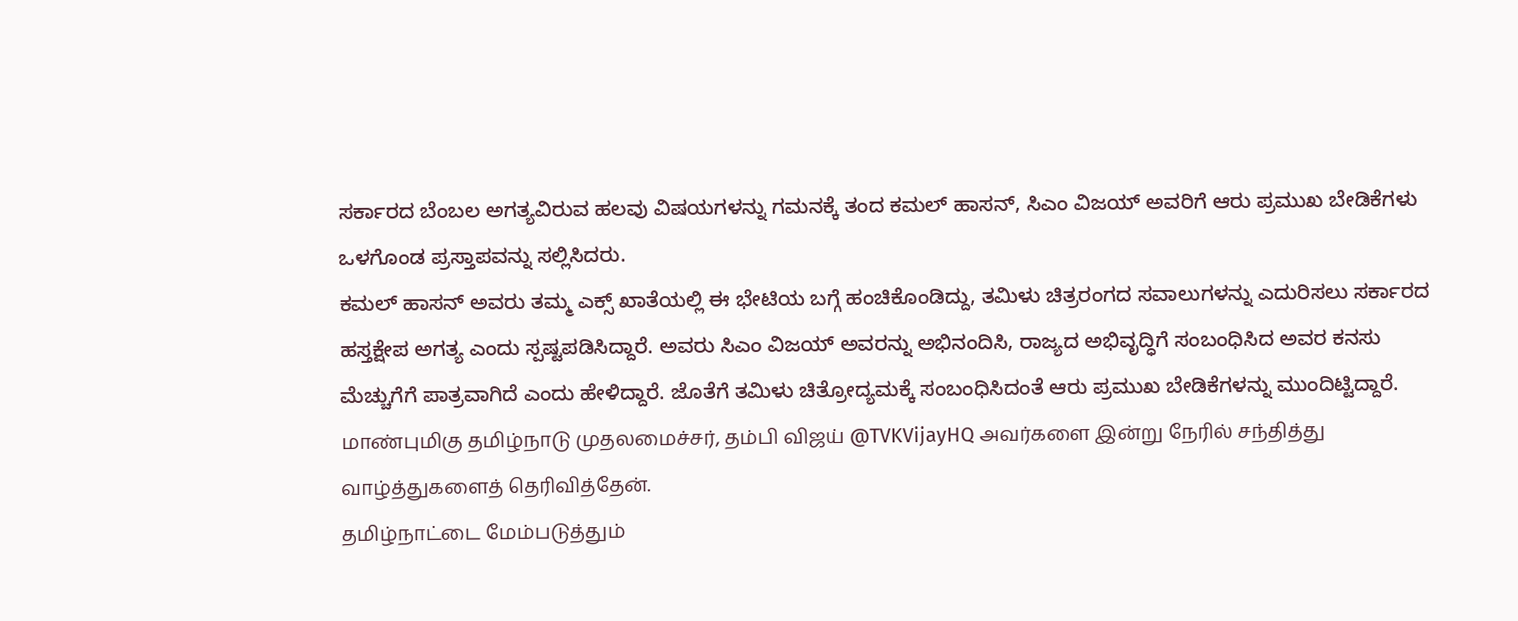ಸರ್ಕಾರದ ಬೆಂಬಲ ಅಗತ್ಯವಿರುವ ಹಲವು ವಿಷಯಗಳನ್ನು ಗಮನಕ್ಕೆ ತಂದ ಕಮಲ್ ಹಾಸನ್, ಸಿಎಂ ವಿಜಯ್ ಅವರಿಗೆ ಆರು ಪ್ರಮುಖ ಬೇಡಿಕೆಗಳು ಒಳಗೊಂಡ ಪ್ರಸ್ತಾಪವನ್ನು ಸಲ್ಲಿಸಿದರು.
ಕಮಲ್ ಹಾಸನ್ ಅವರು ತಮ್ಮ ಎಕ್ಸ್ ಖಾತೆಯಲ್ಲಿ ಈ ಭೇಟಿಯ ಬಗ್ಗೆ ಹಂಚಿಕೊಂಡಿದ್ದು, ತಮಿಳು ಚಿತ್ರರಂಗದ ಸವಾಲುಗಳನ್ನು ಎದುರಿಸಲು ಸರ್ಕಾರದ ಹಸ್ತಕ್ಷೇಪ ಅಗತ್ಯ ಎಂದು ಸ್ಪಷ್ಟಪಡಿಸಿದ್ದಾರೆ. ಅವರು ಸಿಎಂ ವಿಜಯ್ ಅವರನ್ನು ಅಭಿನಂದಿಸಿ, ರಾಜ್ಯದ ಅಭಿವೃದ್ಧಿಗೆ ಸಂಬಂಧಿಸಿದ ಅವರ ಕನಸು ಮೆಚ್ಚುಗೆಗೆ ಪಾತ್ರವಾಗಿದೆ ಎಂದು ಹೇಳಿದ್ದಾರೆ. ಜೊತೆಗೆ ತಮಿಳು ಚಿತ್ರೋದ್ಯಮಕ್ಕೆ ಸಂಬಂಧಿಸಿದಂತೆ ಆರು ಪ್ರಮುಖ ಬೇಡಿಕೆಗಳನ್ನು ಮುಂದಿಟ್ಟಿದ್ದಾರೆ.
மாண்புமிகு தமிழ்நாடு முதலமைச்சர், தம்பி விஜய் @TVKVijayHQ அவர்களை இன்று நேரில் சந்தித்து வாழ்த்துகளைத் தெரிவித்தேன்.
தமிழ்நாட்டை மேம்படுத்தும்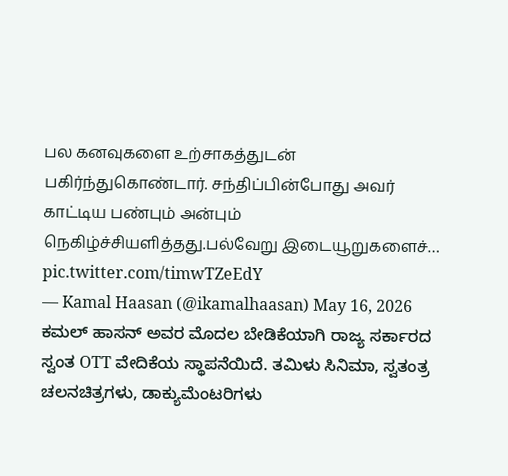பல கனவுகளை உற்சாகத்துடன் பகிர்ந்துகொண்டார். சந்திப்பின்போது அவர் காட்டிய பண்பும் அன்பும் நெகிழ்ச்சியளித்தது.பல்வேறு இடையூறுகளைச்… pic.twitter.com/timwTZeEdY
— Kamal Haasan (@ikamalhaasan) May 16, 2026
ಕಮಲ್ ಹಾಸನ್ ಅವರ ಮೊದಲ ಬೇಡಿಕೆಯಾಗಿ ರಾಜ್ಯ ಸರ್ಕಾರದ ಸ್ವಂತ OTT ವೇದಿಕೆಯ ಸ್ಥಾಪನೆಯಿದೆ. ತಮಿಳು ಸಿನಿಮಾ, ಸ್ವತಂತ್ರ ಚಲನಚಿತ್ರಗಳು, ಡಾಕ್ಯುಮೆಂಟರಿಗಳು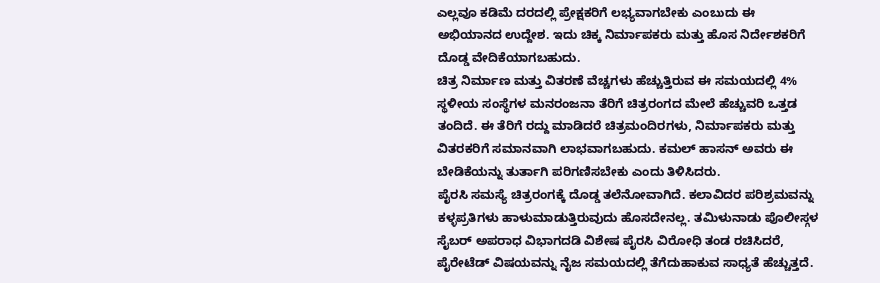ಎಲ್ಲವೂ ಕಡಿಮೆ ದರದಲ್ಲಿ ಪ್ರೇಕ್ಷಕರಿಗೆ ಲಭ್ಯವಾಗಬೇಕು ಎಂಬುದು ಈ ಅಭಿಯಾನದ ಉದ್ದೇಶ. ಇದು ಚಿಕ್ಕ ನಿರ್ಮಾಪಕರು ಮತ್ತು ಹೊಸ ನಿರ್ದೇಶಕರಿಗೆ ದೊಡ್ಡ ವೇದಿಕೆಯಾಗಬಹುದು.
ಚಿತ್ರ ನಿರ್ಮಾಣ ಮತ್ತು ವಿತರಣೆ ವೆಚ್ಚಗಳು ಹೆಚ್ಚುತ್ತಿರುವ ಈ ಸಮಯದಲ್ಲಿ 4% ಸ್ಥಳೀಯ ಸಂಸ್ಥೆಗಳ ಮನರಂಜನಾ ತೆರಿಗೆ ಚಿತ್ರರಂಗದ ಮೇಲೆ ಹೆಚ್ಚುವರಿ ಒತ್ತಡ ತಂದಿದೆ. ಈ ತೆರಿಗೆ ರದ್ದು ಮಾಡಿದರೆ ಚಿತ್ರಮಂದಿರಗಳು, ನಿರ್ಮಾಪಕರು ಮತ್ತು ವಿತರಕರಿಗೆ ಸಮಾನವಾಗಿ ಲಾಭವಾಗಬಹುದು. ಕಮಲ್ ಹಾಸನ್ ಅವರು ಈ ಬೇಡಿಕೆಯನ್ನು ತುರ್ತಾಗಿ ಪರಿಗಣಿಸಬೇಕು ಎಂದು ತಿಳಿಸಿದರು.
ಪೈರಸಿ ಸಮಸ್ಯೆ ಚಿತ್ರರಂಗಕ್ಕೆ ದೊಡ್ಡ ತಲೆನೋವಾಗಿದೆ. ಕಲಾವಿದರ ಪರಿಶ್ರಮವನ್ನು ಕಳ್ಳಪ್ರತಿಗಳು ಹಾಳುಮಾಡುತ್ತಿರುವುದು ಹೊಸದೇನಲ್ಲ. ತಮಿಳುನಾಡು ಪೊಲೀಸ್ಗಳ ಸೈಬರ್ ಅಪರಾಧ ವಿಭಾಗದಡಿ ವಿಶೇಷ ಪೈರಸಿ ವಿರೋಧಿ ತಂಡ ರಚಿಸಿದರೆ, ಪೈರೇಟೆಡ್ ವಿಷಯವನ್ನು ನೈಜ ಸಮಯದಲ್ಲಿ ತೆಗೆದುಹಾಕುವ ಸಾಧ್ಯತೆ ಹೆಚ್ಚುತ್ತದೆ.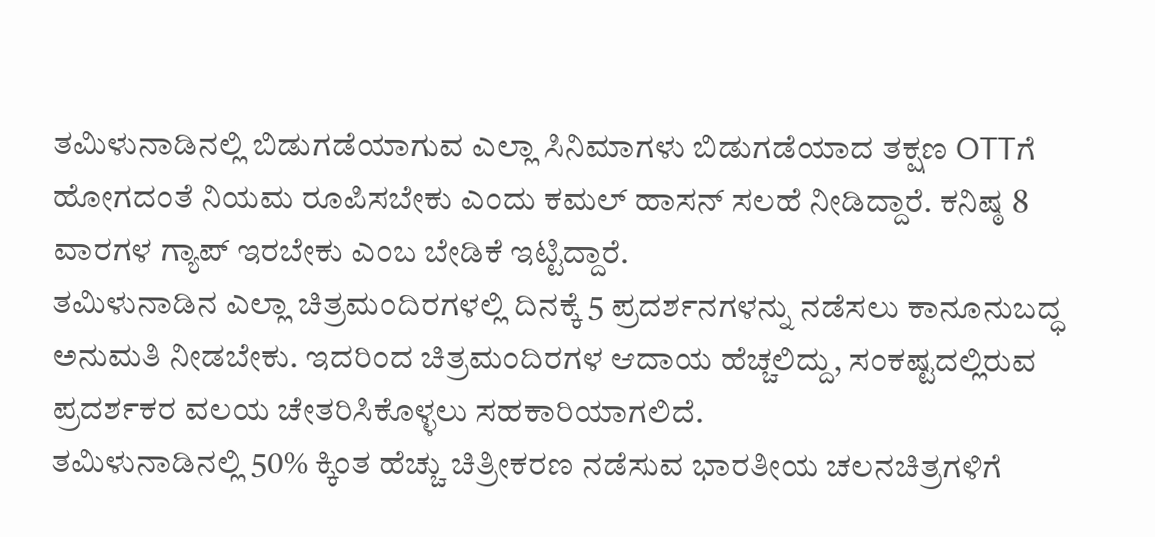ತಮಿಳುನಾಡಿನಲ್ಲಿ ಬಿಡುಗಡೆಯಾಗುವ ಎಲ್ಲಾ ಸಿನಿಮಾಗಳು ಬಿಡುಗಡೆಯಾದ ತಕ್ಷಣ OTTಗೆ ಹೋಗದಂತೆ ನಿಯಮ ರೂಪಿಸಬೇಕು ಎಂದು ಕಮಲ್ ಹಾಸನ್ ಸಲಹೆ ನೀಡಿದ್ದಾರೆ. ಕನಿಷ್ಠ 8 ವಾರಗಳ ಗ್ಯಾಪ್ ಇರಬೇಕು ಎಂಬ ಬೇಡಿಕೆ ಇಟ್ಟಿದ್ದಾರೆ.
ತಮಿಳುನಾಡಿನ ಎಲ್ಲಾ ಚಿತ್ರಮಂದಿರಗಳಲ್ಲಿ ದಿನಕ್ಕೆ 5 ಪ್ರದರ್ಶನಗಳನ್ನು ನಡೆಸಲು ಕಾನೂನುಬದ್ಧ ಅನುಮತಿ ನೀಡಬೇಕು. ಇದರಿಂದ ಚಿತ್ರಮಂದಿರಗಳ ಆದಾಯ ಹೆಚ್ಚಲಿದ್ದು, ಸಂಕಷ್ಟದಲ್ಲಿರುವ ಪ್ರದರ್ಶಕರ ವಲಯ ಚೇತರಿಸಿಕೊಳ್ಳಲು ಸಹಕಾರಿಯಾಗಲಿದೆ.
ತಮಿಳುನಾಡಿನಲ್ಲಿ 50% ಕ್ಕಿಂತ ಹೆಚ್ಚು ಚಿತ್ರೀಕರಣ ನಡೆಸುವ ಭಾರತೀಯ ಚಲನಚಿತ್ರಗಳಿಗೆ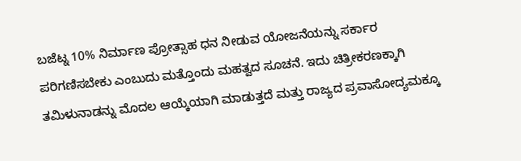ಬಜೆಟ್ನ 10% ನಿರ್ಮಾಣ ಪ್ರೋತ್ಸಾಹ ಧನ ನೀಡುವ ಯೋಜನೆಯನ್ನು ಸರ್ಕಾರ ಪರಿಗಣಿಸಬೇಕು ಎಂಬುದು ಮತ್ತೊಂದು ಮಹತ್ವದ ಸೂಚನೆ. ಇದು ಚಿತ್ರೀಕರಣಕ್ಕಾಗಿ ತಮಿಳುನಾಡನ್ನು ಮೊದಲ ಆಯ್ಕೆಯಾಗಿ ಮಾಡುತ್ತದೆ ಮತ್ತು ರಾಜ್ಯದ ಪ್ರವಾಸೋದ್ಯಮಕ್ಕೂ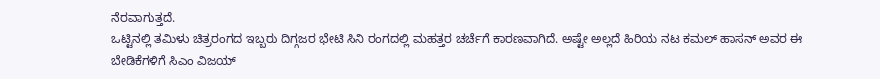ನೆರವಾಗುತ್ತದೆ.
ಒಟ್ಟಿನಲ್ಲಿ ತಮಿಳು ಚಿತ್ರರಂಗದ ಇಬ್ಬರು ದಿಗ್ಗಜರ ಭೇಟಿ ಸಿನಿ ರಂಗದಲ್ಲಿ ಮಹತ್ತರ ಚರ್ಚೆಗೆ ಕಾರಣವಾಗಿದೆ. ಅಷ್ಟೇ ಅಲ್ಲದೆ ಹಿರಿಯ ನಟ ಕಮಲ್ ಹಾಸನ್ ಅವರ ಈ ಬೇಡಿಕೆಗಳಿಗೆ ಸಿಎಂ ವಿಜಯ್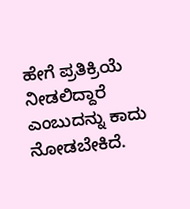ಹೇಗೆ ಪ್ರತಿಕ್ರಿಯೆ ನೀಡಲಿದ್ದಾರೆ ಎಂಬುದನ್ನು ಕಾದು ನೋಡಬೇಕಿದೆ.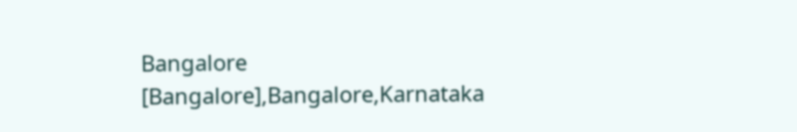Bangalore [Bangalore],Bangalore,Karnataka